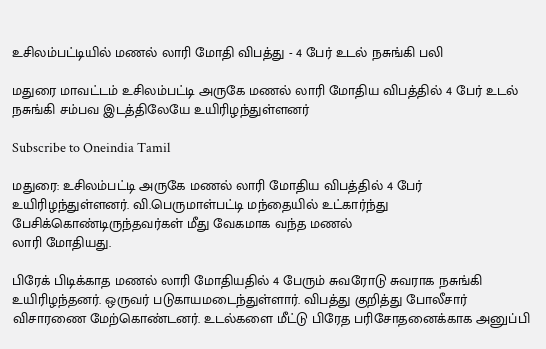உசிலம்பட்டியில் மணல் லாரி மோதி விபத்து - 4 பேர் உடல் நசுங்கி பலி

மதுரை மாவட்டம் உசிலம்பட்டி அருகே மணல் லாரி மோதிய விபத்தில் 4 பேர் உடல் நசுங்கி சம்பவ இடத்திலேயே உயிரிழந்துள்ளனர்

Subscribe to Oneindia Tamil

மதுரை: உசிலம்பட்டி அருகே மணல் லாரி மோதிய விபத்தில் 4 பேர் உயிரிழந்துள்ளனர். வி.பெருமாள்பட்டி மந்தையில் உட்கார்ந்து பேசிக்கொண்டிருந்தவர்கள் மீது வேகமாக வந்த மணல்
லாரி மோதியது.

பிரேக் பிடிக்காத மணல் லாரி மோதியதில் 4 பேரும் சுவரோடு சுவராக நசுங்கி உயிரிழந்தனர். ஒருவர் படுகாயமடைந்துள்ளார். விபத்து குறித்து போலீசார் விசாரணை மேற்கொண்டனர். உடல்களை மீட்டு பிரேத பரிசோதனைக்காக அனுப்பி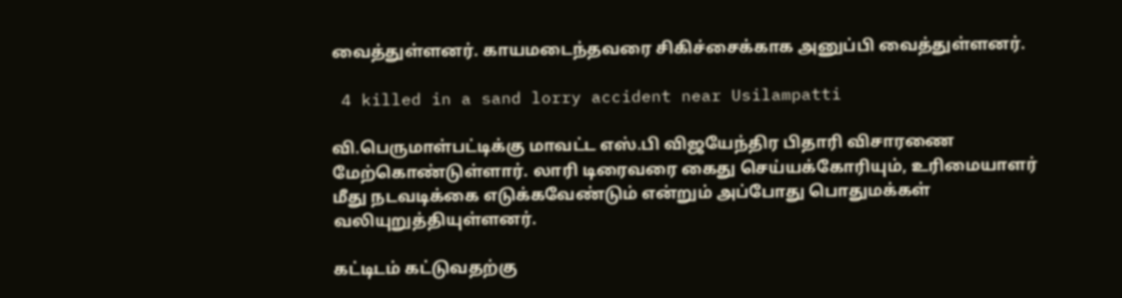வைத்துள்ளனர். காயமடைந்தவரை சிகிச்சைக்காக அனுப்பி வைத்துள்ளனர்.

 4 killed in a sand lorry accident near Usilampatti

வி.பெருமாள்பட்டிக்கு மாவட்ட எஸ்.பி விஜயேந்திர பிதாரி விசாரணை மேற்கொண்டுள்ளார். லாரி டிரைவரை கைது செய்யக்கோரியும், உரிமையாளர் மீது நடவடிக்கை எடுக்கவேண்டும் என்றும் அப்போது பொதுமக்கள் வலியுறுத்தியுள்ளனர்.

கட்டிடம் கட்டுவதற்கு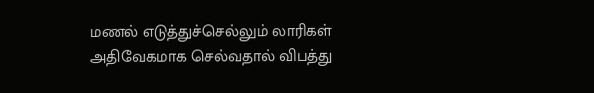மணல் எடுத்துச்செல்லும் லாரிகள் அதிவேகமாக செல்வதால் விபத்து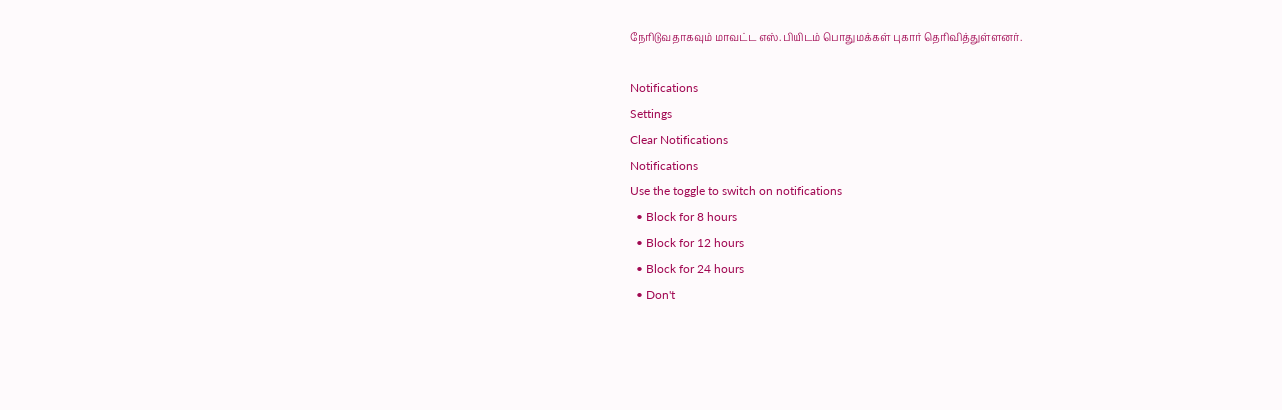நேரிடுவதாகவும் மாவட்ட எஸ்.பியிடம் பொதுமக்கள் புகார் தெரிவித்துள்ளனர்.

Notifications
Settings
Clear Notifications
Notifications
Use the toggle to switch on notifications
  • Block for 8 hours
  • Block for 12 hours
  • Block for 24 hours
  • Don't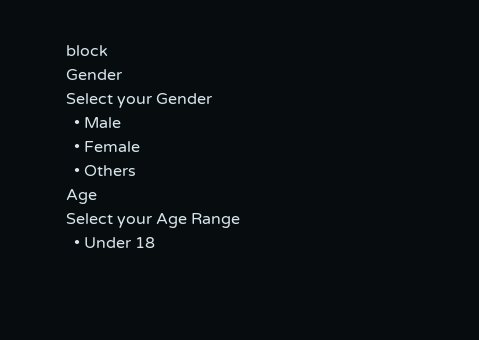block
Gender
Select your Gender
  • Male
  • Female
  • Others
Age
Select your Age Range
  • Under 18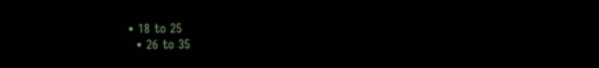• 18 to 25
  • 26 to 35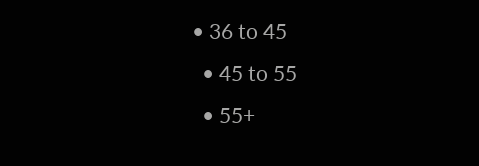• 36 to 45
  • 45 to 55
  • 55+